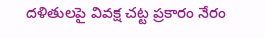దళితులపై వివక్ష చట్ట ప్రకారం నేరం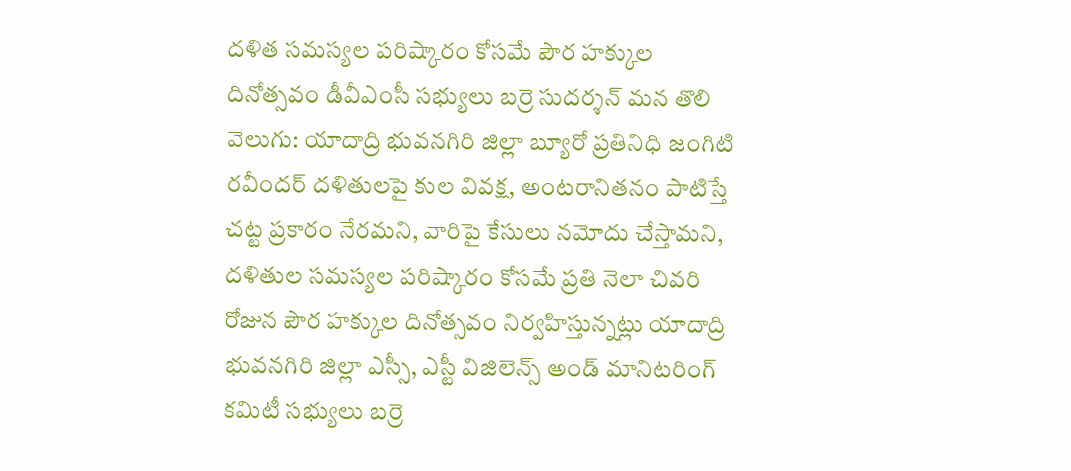దళిత సమస్యల పరిష్కారం కోసమే పౌర హక్కుల దినోత్సవం డీవీఎంసీ సభ్యులు బర్రె సుదర్శన్ మన తొలి వెలుగు: యాదాద్రి భువనగిరి జిల్లా బ్యూరో ప్రతినిధి జంగిటి రవీందర్ దళితులపై కుల వివక్ష, అంటరానితనం పాటిస్తే చట్ట ప్రకారం నేరమని, వారిపై కేసులు నమోదు చేస్తామని, దళితుల సమస్యల పరిష్కారం కోసమే ప్రతి నెలా చివరి రోజున పౌర హక్కుల దినోత్సవం నిర్వహిస్తున్నట్లు యాదాద్రి భువనగిరి జిల్లా ఎస్సీ, ఎస్టీ విజిలెన్స్ అండ్ మానిటరింగ్ కమిటీ సభ్యులు బర్రె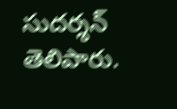సుదర్శన్ తెలిపారు.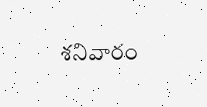శనివారం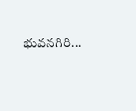భువనగిరి...